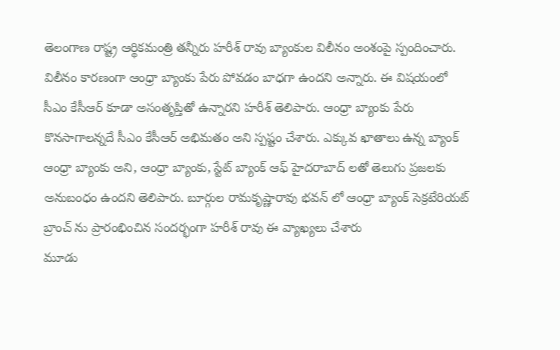తెలంగాణ రాష్ట్ర ఆర్థికమంత్రి తన్నీరు హరీశ్ రావు బ్యాంకుల విలీనం అంశంపై స్పందించారు. విలీనం కారణంగా ఆంధ్రా బ్యాంకు పేరు పోవడం బాధగా ఉందని అన్నారు. ఈ విషయంలో సీఎం కేసీఆర్ కూడా అసంతృప్తితో ఉన్నారని హరీశ్ తెలిపారు. ఆంధ్రా బ్యాంకు పేరు కొనసాగాలన్నదే సీఎం కేసీఆర్ అభిమతం అని స్పష్టం చేశారు. ఎక్కువ ఖాతాలు ఉన్న బ్యాంక్ ఆంధ్రా బ్యాంకు అని, ఆంధ్రా బ్యాంకు, స్టేట్ బ్యాంక్ ఆఫ్ హైదరాబాద్ లతో తెలుగు ప్రజలకు అనుబంధం ఉందని తెలిపారు. బూర్గుల రామకృష్ణారావు భవన్ లో ఆంధ్రా బ్యాంక్ సెక్రటేరియట్ బ్రాంచ్ ను ప్రారంభించిన సందర్భంగా హరీశ్ రావు ఈ వ్యాఖ్యలు చేశారు
మూడు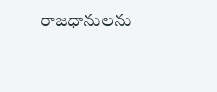రాజధానులను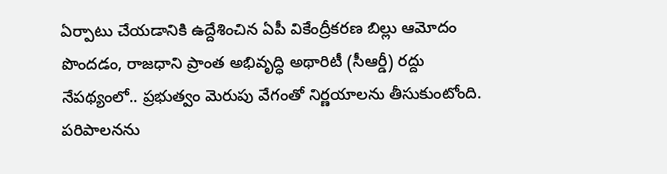ఏర్పాటు చేయడానికి ఉద్దేశించిన ఏపీ వికేంద్రీకరణ బిల్లు ఆమోదం పొందడం, రాజధాని ప్రాంత అభివృద్ధి అథారిటీ (సీఆర్డీ) రద్దు నేపథ్యంలో.. ప్రభుత్వం మెరుపు వేగంతో నిర్ణయాలను తీసుకుంటోంది. పరిపాలనను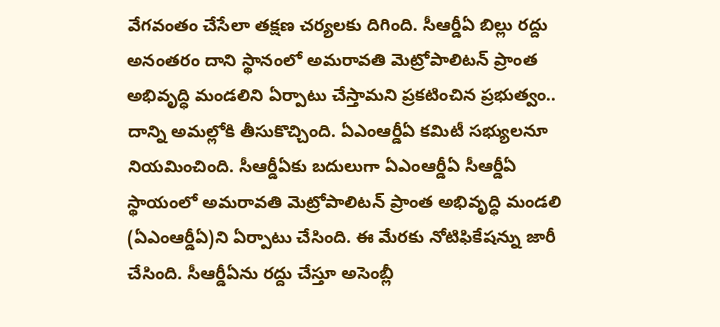వేగవంతం చేసేలా తక్షణ చర్యలకు దిగింది. సీఆర్డీఏ బిల్లు రద్దు అనంతరం దాని స్థానంలో అమరావతి మెట్రోపాలిటన్ ప్రాంత అభివృద్ధి మండలిని ఏర్పాటు చేస్తామని ప్రకటించిన ప్రభుత్వం.. దాన్ని అమల్లోకి తీసుకొచ్చింది. ఏఎంఆర్డీఏ కమిటీ సభ్యులనూ నియమించింది. సీఆర్డీఏకు బదులుగా ఏఎంఆర్డీఏ సీఆర్డీఏ స్థాయంలో అమరావతి మెట్రోపాలిటన్ ప్రాంత అభివృద్ధి మండలి (ఏఎంఆర్డీఏ)ని ఏర్పాటు చేసింది. ఈ మేరకు నోటిఫికేషన్ను జారీ చేసింది. సీఆర్డీఏను రద్దు చేస్తూ అసెంబ్లీ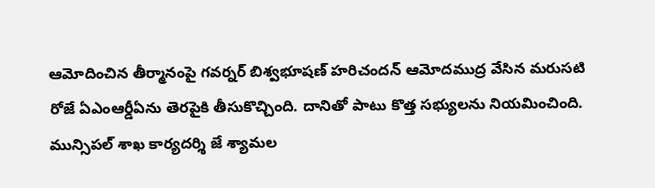ఆమోదించిన తీర్మానంపై గవర్నర్ బిశ్వభూషణ్ హరిచందన్ ఆమోదముద్ర వేసిన మరుసటి రోజే ఏఎంఆర్డీఏను తెరపైకి తీసుకొచ్చింది. దానితో పాటు కొత్త సభ్యులను నియమించింది. మున్సిపల్ శాఖ కార్యదర్శి జే శ్యామల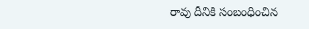రావు దీనికి సంబంధించిన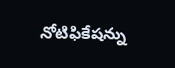నోటిఫికేషన్ను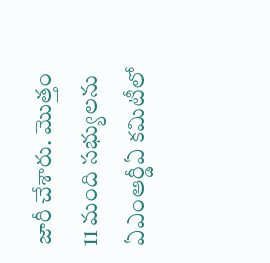జారీ చేశారు. మొత్తం 11 మంది సభ్యులను ఏఎంఆర్డీఏ కమిటీలో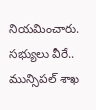నియమించారు. సభ్యులు వీరే.. మున్సిపల్ శాఖ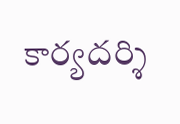కార్యదర్శి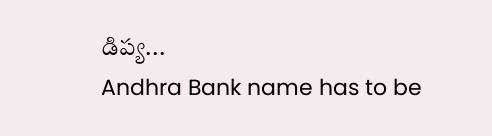డిప్య...
Andhra Bank name has to be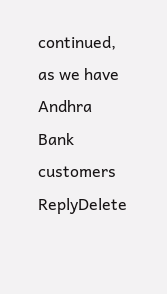continued, as we have Andhra Bank customers
ReplyDelete